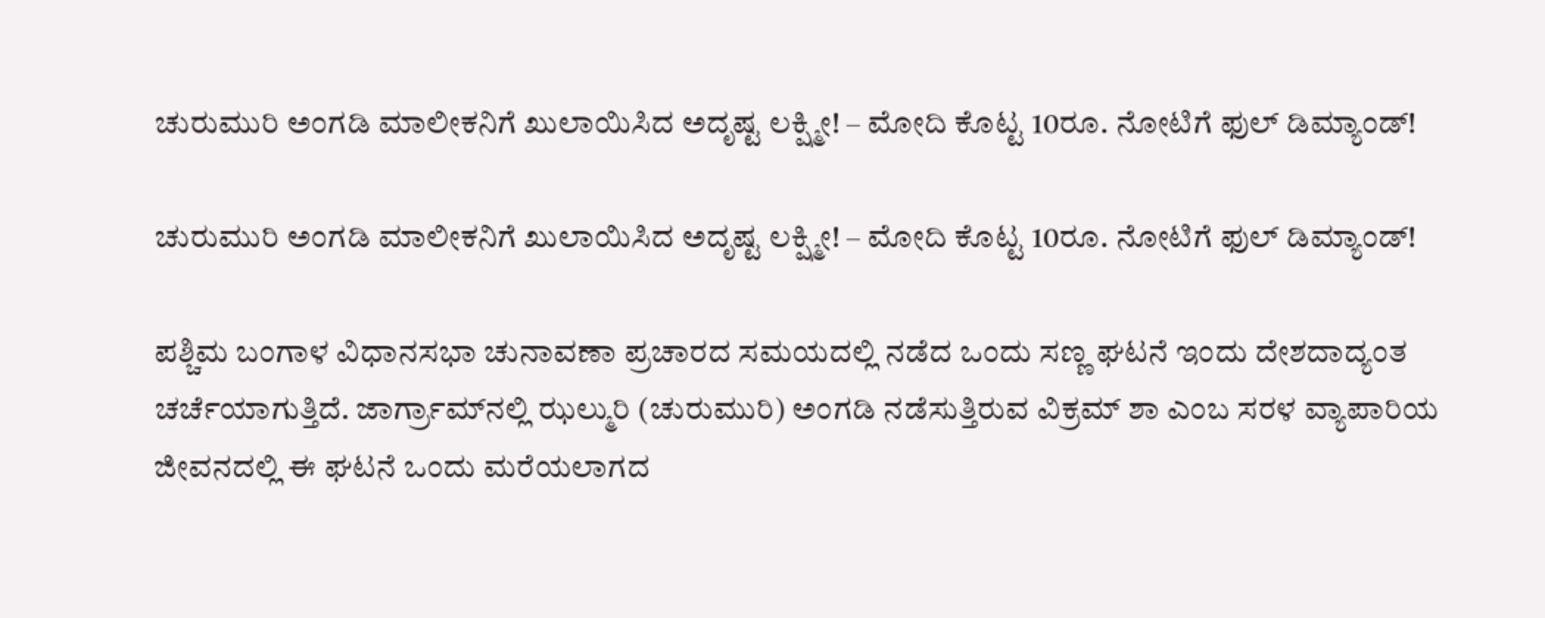ಚುರುಮುರಿ ಅಂಗಡಿ ಮಾಲೀಕನಿಗೆ ಖುಲಾಯಿಸಿದ ಅದೃಷ್ಟ ಲಕ್ಷ್ಮೀ! – ಮೋದಿ ಕೊಟ್ಟ 10ರೂ. ನೋಟಿಗೆ ಫುಲ್ ಡಿಮ್ಯಾಂಡ್!

ಚುರುಮುರಿ ಅಂಗಡಿ ಮಾಲೀಕನಿಗೆ ಖುಲಾಯಿಸಿದ ಅದೃಷ್ಟ ಲಕ್ಷ್ಮೀ! – ಮೋದಿ ಕೊಟ್ಟ 10ರೂ. ನೋಟಿಗೆ ಫುಲ್ ಡಿಮ್ಯಾಂಡ್!

ಪಶ್ಚಿಮ ಬಂಗಾಳ ವಿಧಾನಸಭಾ ಚುನಾವಣಾ ಪ್ರಚಾರದ ಸಮಯದಲ್ಲಿ ನಡೆದ ಒಂದು ಸಣ್ಣ ಘಟನೆ ಇಂದು ದೇಶದಾದ್ಯಂತ ಚರ್ಚೆಯಾಗುತ್ತಿದೆ. ಜಾರ್ಗ್ರಾಮ್‌ನಲ್ಲಿ ಝಲ್ಮುರಿ (ಚುರುಮುರಿ) ಅಂಗಡಿ ನಡೆಸುತ್ತಿರುವ ವಿಕ್ರಮ್ ಶಾ ಎಂಬ ಸರಳ ವ್ಯಾಪಾರಿಯ ಜೀವನದಲ್ಲಿ ಈ ಘಟನೆ ಒಂದು ಮರೆಯಲಾಗದ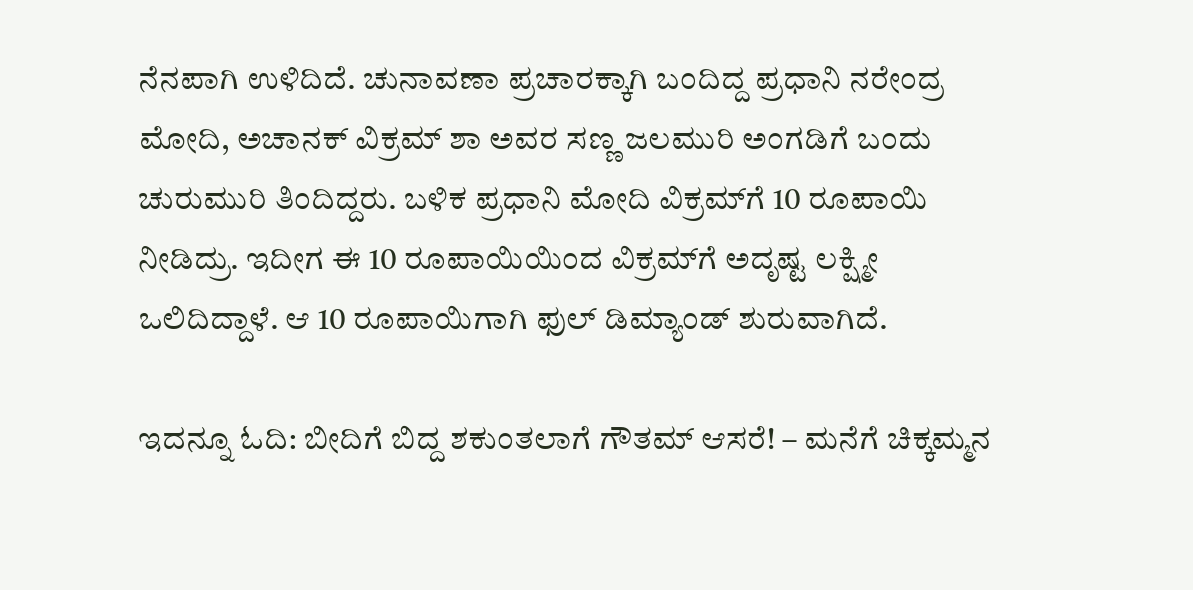ನೆನಪಾಗಿ ಉಳಿದಿದೆ. ಚುನಾವಣಾ ಪ್ರಚಾರಕ್ಕಾಗಿ ಬಂದಿದ್ದ ಪ್ರಧಾನಿ ನರೇಂದ್ರ ಮೋದಿ, ಅಚಾನಕ್ ವಿಕ್ರಮ್ ಶಾ ಅವರ ಸಣ್ಣ ಜಲಮುರಿ ಅಂಗಡಿಗೆ ಬಂದು ಚುರುಮುರಿ ತಿಂದಿದ್ದರು. ಬಳಿಕ ಪ್ರಧಾನಿ ಮೋದಿ ವಿಕ್ರಮ್‌ಗೆ 10 ರೂಪಾಯಿ ನೀಡಿದ್ರು. ಇದೀಗ ಈ 10 ರೂಪಾಯಿಯಿಂದ ವಿಕ್ರಮ್‌ಗೆ ಅದೃಷ್ಟ ಲಕ್ಷ್ಮೀ ಒಲಿದಿದ್ದಾಳೆ. ಆ 10 ರೂಪಾಯಿಗಾಗಿ ಫುಲ್‌ ಡಿಮ್ಯಾಂಡ್‌ ಶುರುವಾಗಿದೆ.

ಇದನ್ನೂ ಓದಿ: ಬೀದಿಗೆ ಬಿದ್ದ ಶಕುಂತಲಾಗೆ ಗೌತಮ್‌ ಆಸರೆ! – ಮನೆಗೆ ಚಿಕ್ಕಮ್ಮನ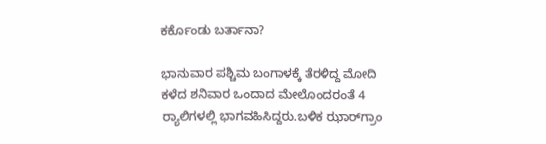ಕರ್ಕೊಂಡು ಬರ್ತಾನಾ?

ಭಾನುವಾರ ಪಶ್ಚಿಮ ಬಂಗಾಳಕ್ಕೆ ತೆರಳಿದ್ದ ಮೋದಿ ಕಳೆದ ಶನಿವಾರ ಒಂದಾದ ಮೇಲೊಂದರಂತೆ 4 ರ್‍ಯಾಲಿಗಳಲ್ಲಿ ಭಾಗವಹಿಸಿದ್ದರು.ಬಳಿಕ ಝಾರ್‌ಗ್ರಾಂ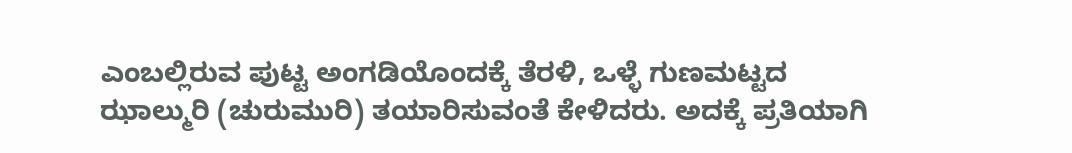ಎಂಬಲ್ಲಿರುವ ಪುಟ್ಟ ಅಂಗಡಿಯೊಂದಕ್ಕೆ ತೆರಳಿ, ಒಳ್ಳೆ ಗುಣಮಟ್ಟದ ಝಾಲ್ಮುರಿ (ಚುರುಮುರಿ) ತಯಾರಿಸುವಂತೆ ಕೇಳಿದರು. ಅದಕ್ಕೆ ಪ್ರತಿಯಾಗಿ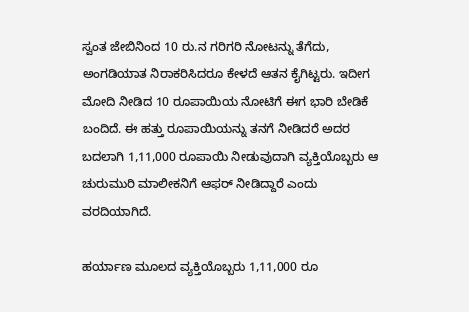ಸ್ವಂತ ಜೇಬಿನಿಂದ 10 ರು.ನ ಗರಿಗರಿ ನೋಟನ್ನು ತೆಗೆದು, ಅಂಗಡಿಯಾತ ನಿರಾಕರಿಸಿದರೂ ಕೇಳದೆ ಆತನ ಕೈಗಿಟ್ಟರು. ಇದೀಗ ಮೋದಿ ನೀಡಿದ 10 ರೂಪಾಯಿಯ ನೋಟಿಗೆ ಈಗ ಭಾರಿ ಬೇಡಿಕೆ ಬಂದಿದೆ. ಈ ಹತ್ತು ರೂಪಾಯಿಯನ್ನು ತನಗೆ ನೀಡಿದರೆ ಅದರ ಬದಲಾಗಿ 1,11,000 ರೂಪಾಯಿ ನೀಡುವುದಾಗಿ ವ್ಯಕ್ತಿಯೊಬ್ಬರು ಆ ಚುರುಮುರಿ ಮಾಲೀಕನಿಗೆ ಆಫರ್ ನೀಡಿದ್ದಾರೆ ಎಂದು ವರದಿಯಾಗಿದೆ.

ಹರ್ಯಾಣ ಮೂಲದ ವ್ಯಕ್ತಿಯೊಬ್ಬರು 1,11,000 ರೂ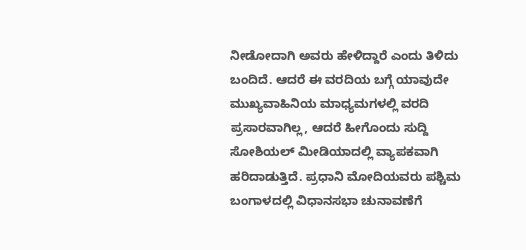ನೀಡೋದಾಗಿ ಅವರು ಹೇಳಿದ್ದಾರೆ ಎಂದು ತಿಳಿದು ಬಂದಿದೆ. ಆದರೆ ಈ ವರದಿಯ ಬಗ್ಗೆ ಯಾವುದೇ ಮುಖ್ಯವಾಹಿನಿಯ ಮಾಧ್ಯಮಗಳಲ್ಲಿ ವರದಿ ಪ್ರಸಾರವಾಗಿಲ್ಲ, ಆದರೆ ಹೀಗೊಂದು ಸುದ್ದಿ ಸೋಶಿಯಲ್ ಮೀಡಿಯಾದಲ್ಲಿ ವ್ಯಾಪಕವಾಗಿ ಹರಿದಾಡುತ್ತಿದೆ. ಪ್ರಧಾನಿ ಮೋದಿಯವರು ಪಶ್ಚಿಮ ಬಂಗಾಳದಲ್ಲಿ ವಿಧಾನಸಭಾ ಚುನಾವಣೆಗೆ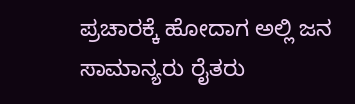ಪ್ರಚಾರಕ್ಕೆ ಹೋದಾಗ ಅಲ್ಲಿ ಜನ ಸಾಮಾನ್ಯರು ರೈತರು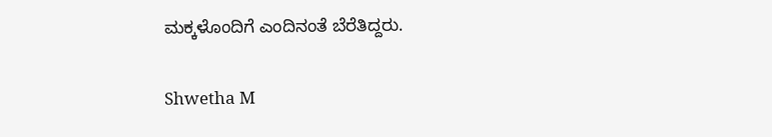ಮಕ್ಕಳೊಂದಿಗೆ ಎಂದಿನಂತೆ ಬೆರೆತಿದ್ದರು.

Shwetha M